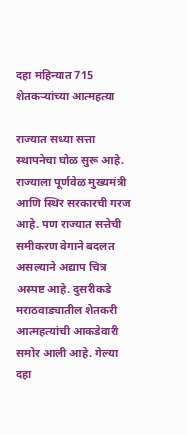दहा महिन्यात 715 शेतकऱ्यांच्या आत्महत्या

राज्यात सध्या सत्ता स्थापनेचा घोळ सुरू आहे. राज्याला पूर्णवेळ मुख्यमंत्री आणि स्थिर सरकारची गरज आहे. पण राज्यात सत्तेची समीकरण वेगाने बदलत असल्याने अद्याप चित्र अस्पष्ट आहे. दुसरीकडे मराठवाड्यातील शेतकरी आत्महत्यांची आकडेवारी समोर आली आहे. गेल्या दहा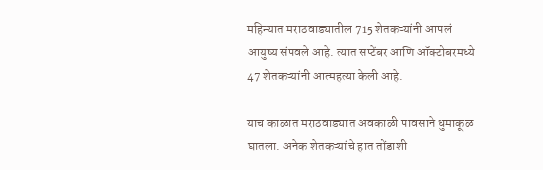महिन्यात मराठवाड्यातील 715 शेतकऱ्यांनी आपलं आयुष्य संपवले आहे. त्यात सप्टेंबर आणि ऑक्टोबरमध्ये 47 शेतकऱ्यांनी आत्महत्या केली आहे.

याच काळात मराठवाड्यात अवकाळी पावसाने धुमाकूळ घातला. अनेक शेतकऱ्यांचे हात तोंडाशी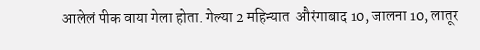आलेलं पीक वाया गेला होता. गेल्या 2 महिन्यात  औरंगाबाद 10, जालना 10, लातूर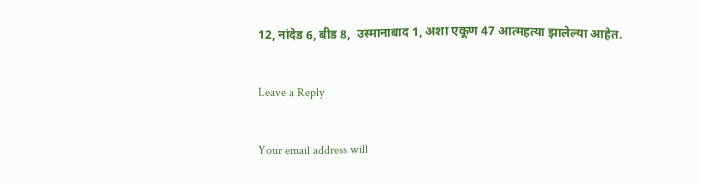12, नांदेड 6, बीड 8,  उस्मानाबाद 1, अशा एकूण 47 आत्महत्या झालेल्या आहेत.

Leave a Reply

Your email address will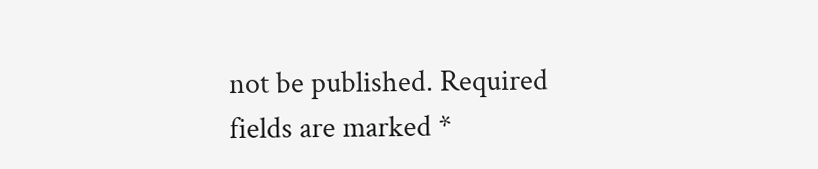not be published. Required fields are marked *